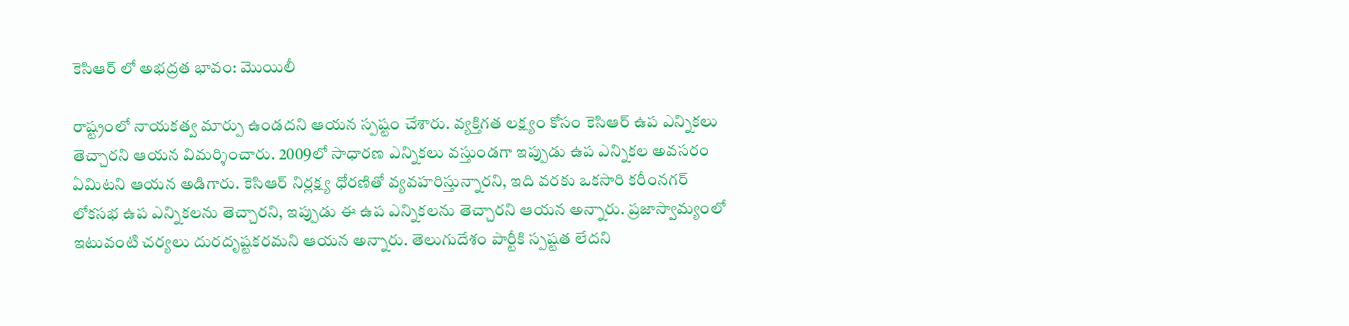కెసిఆర్ లో అభద్రత భావం: మొయిలీ

రాష్ట్రంలో నాయకత్వ మార్పు ఉండదని ఆయన స్పష్టం చేశారు. వ్యక్తిగత లక్ష్యం కోసం కెసిఆర్ ఉప ఎన్నికలు తెచ్చారని ఆయన విమర్శించారు. 2009లో సాధారణ ఎన్నికలు వస్తుండగా ఇప్పుడు ఉప ఎన్నికల అవసరం ఏమిటని ఆయన అడిగారు. కెసిఆర్ నిర్లక్ష్య ధోరణితో వ్యవహరిస్తున్నారని, ఇది వరకు ఒకసారి కరీంనగర్ లోకసభ ఉప ఎన్నికలను తెచ్చారని, ఇప్పుడు ఈ ఉప ఎన్నికలను తెచ్చారని ఆయన అన్నారు. ప్రజాస్వామ్యంలో ఇటువంటి చర్యలు దురదృష్టకరమని ఆయన అన్నారు. తెలుగుదేశం పార్టీకి స్పష్టత లేదని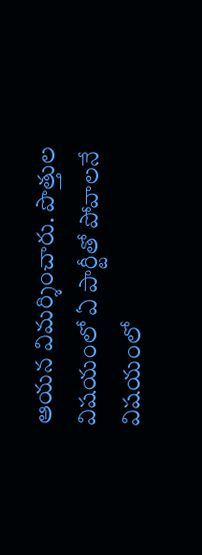ఆయన విమర్శించారు. పొత్తుల విషయంలో ఏ పార్టీతో పోవాలనే విషయంలో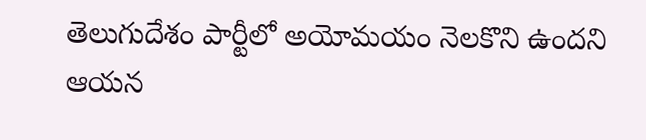తెలుగుదేశం పార్టీలో అయోమయం నెలకొని ఉందని ఆయన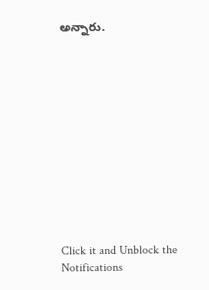అన్నారు.












Click it and Unblock the Notifications